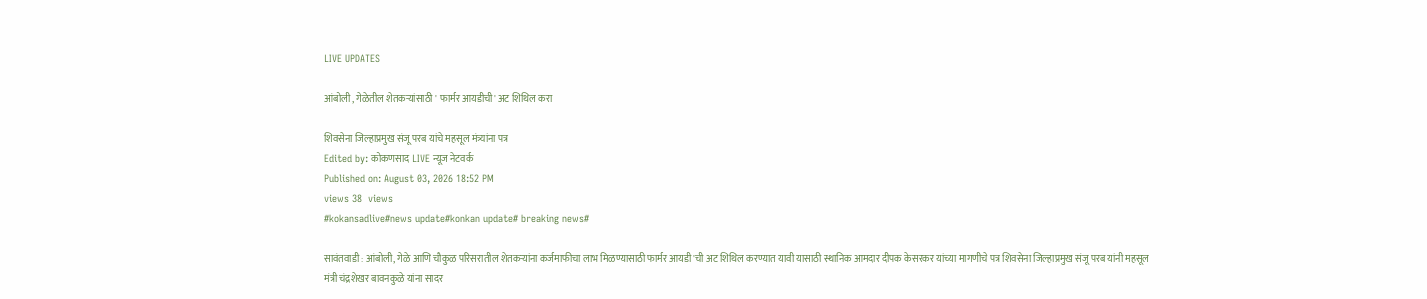LIVE UPDATES

आंबोली , गेळेतील शेतकऱ्यांसाठी ' फार्मर आयडीची' अट शिथिल करा

शिवसेना जिल्हाप्रमुख संजू परब यांचे महसूल मंत्र्यांना पत्र
Edited by: कोकणसाद LIVE न्यूज नेटवर्क
Published on: August 03, 2026 18:52 PM
views 38  views
#kokansadlive#news update#konkan update# breaking news#

सावंतवाडी : आंबोली, गेळे आणि चौकुळ परिसरातील शेतकऱ्यांना कर्जमाफीचा लाभ मिळण्यासाठी फार्मर आयडी'ची अट शिथिल करण्यात यावी यासाठी स्थानिक आमदार दीपक केसरकर यांच्या मागणीचे पत्र शिवसेना जिल्हाप्रमुख संजू परब यांनी महसूल मंत्री चंद्रशेखर बावनकुळे यांना सादर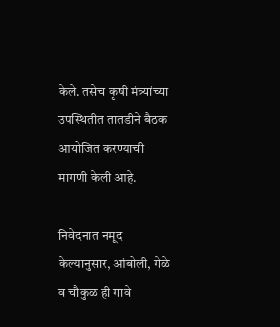केले. तसेच कृषी मंत्र्यांच्या उपस्थितीत तातडीने बैठक आयोजित करण्याची मागणी केली आहे.

निवेदनात नमूद केल्यानुसार, आंबोली, गेळे व चौकुळ ही गावे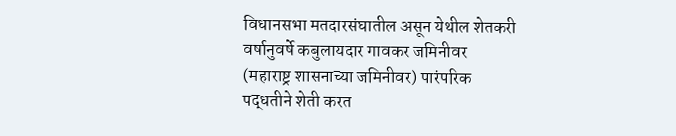विधानसभा मतदारसंघातील असून येथील शेतकरी वर्षानुवर्षे कबुलायदार गावकर जमिनीवर (महाराष्ट्र शासनाच्या जमिनीवर) पारंपरिक पद्धतीने शेती करत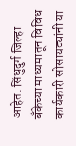आहेत. सिंधुदुर्ग जिल्हा बँकेच्या माध्यमातून विविध कार्यकारी सोसायट्यांनी या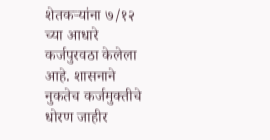शेतकऱ्यांना ७/१२ च्या आधारे कर्जपुरवठा केलेला आहे. शासनाने नुकतेच कर्जमुक्तीचे धोरण जाहीर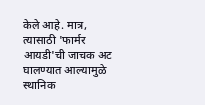केले आहे. मात्र, त्यासाठी 'फार्मर आयडी'ची जाचक अट घालण्यात आल्यामुळे स्थानिक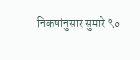निकषांनुसार सुमारे ९०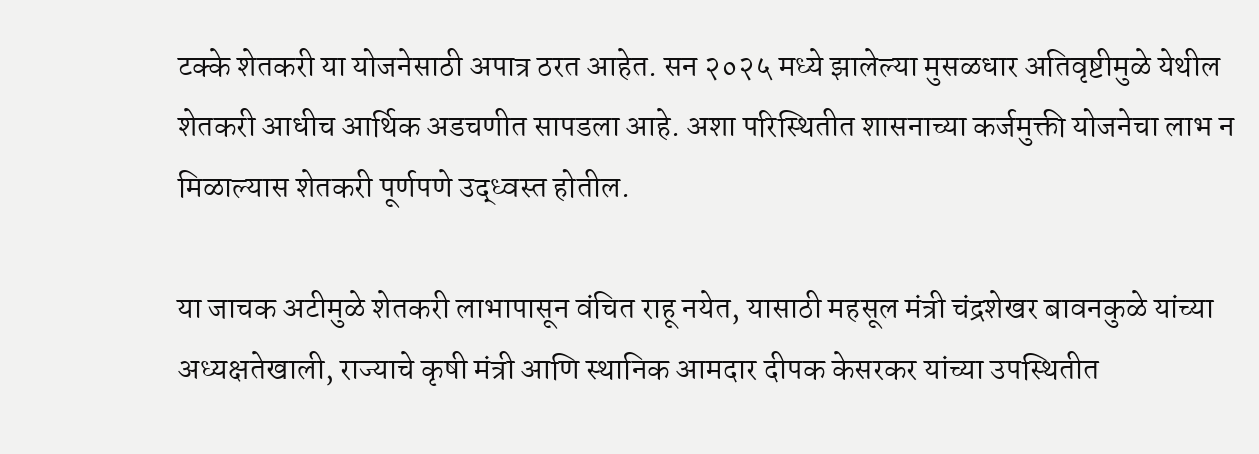टक्के शेतकरी या योजनेसाठी अपात्र ठरत आहेत. सन २०२५ मध्ये झालेल्या मुसळधार अतिवृष्टीमुळे येथील शेतकरी आधीच आर्थिक अडचणीत सापडला आहे. अशा परिस्थितीत शासनाच्या कर्जमुक्ती योजनेचा लाभ न मिळाल्यास शेतकरी पूर्णपणे उद्ध्वस्त होतील.

या जाचक अटीमुळे शेतकरी लाभापासून वंचित राहू नयेत, यासाठी महसूल मंत्री चंद्रशेखर बावनकुळे यांच्या अध्यक्षतेखाली, राज्याचे कृषी मंत्री आणि स्थानिक आमदार दीपक केसरकर यांच्या उपस्थितीत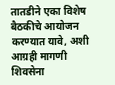तातडीने एका विशेष बैठकीचे आयोजन करण्यात यावे, अशी आग्रही मागणी शिवसेना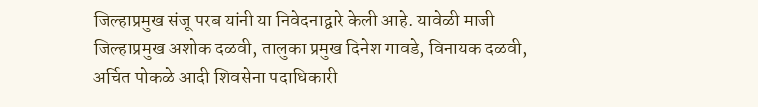जिल्हाप्रमुख संजू परब यांनी या निवेदनाद्वारे केली आहे. यावेळी माजी जिल्हाप्रमुख अशोक दळवी, तालुका प्रमुख दिनेश गावडे, विनायक दळवी, अर्चित पोकळे आदी शिवसेना पदाधिकारी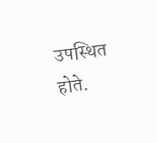उपस्थित होते.